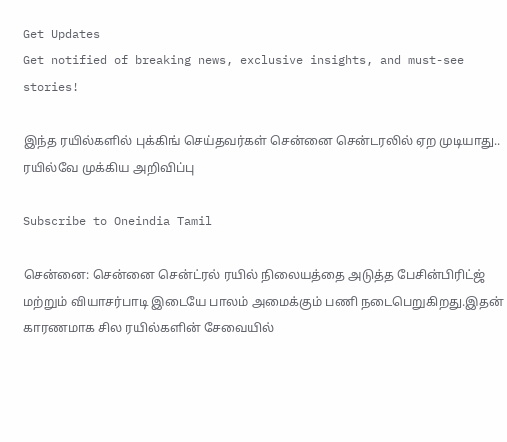Get Updates
Get notified of breaking news, exclusive insights, and must-see stories!

இந்த ரயில்களில் புக்கிங் செய்தவர்கள் சென்னை சென்டரலில் ஏற முடியாது.. ரயில்வே முக்கிய அறிவிப்பு

Subscribe to Oneindia Tamil

சென்னை: சென்னை சென்ட்ரல் ரயில் நிலையத்தை அடுத்த பேசின்பிரிட்ஜ் மற்றும் வியாசர்பாடி இடையே பாலம் அமைக்கும் பணி நடைபெறுகிறது.இதன் காரணமாக சில ரயில்களின் சேவையில்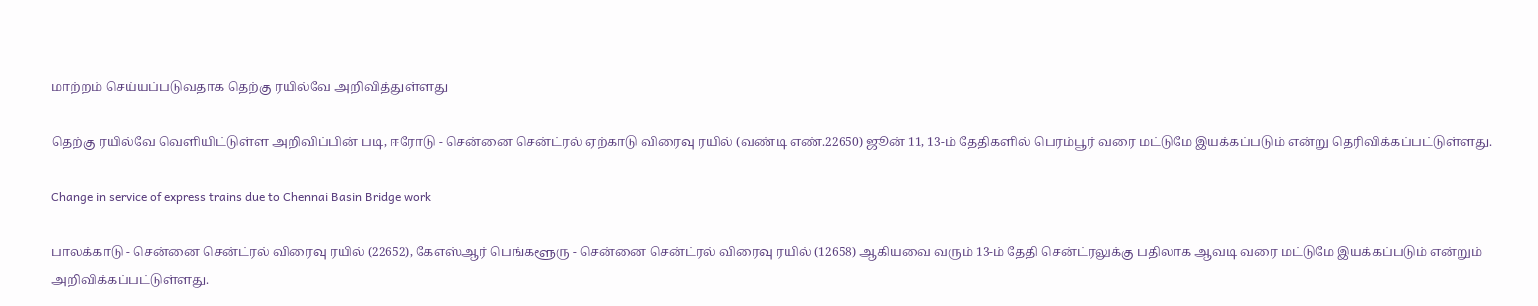மாற்றம் செய்யப்படுவதாக தெற்கு ரயில்வே அறிவித்துள்ளது

தெற்கு ரயில்வே வெளியிட்டுள்ள அறிவிப்பின் படி, ஈரோடு - சென்னை சென்ட்ரல் ஏற்காடு விரைவு ரயில் (வண்டி எண்.22650) ஜூன் 11, 13-ம் தேதிகளில் பெரம்பூர் வரை மட்டுமே இயக்கப்படும் என்று தெரிவிக்கப்பட்டுள்ளது.

Change in service of express trains due to Chennai Basin Bridge work

பாலக்காடு - சென்னை சென்ட்ரல் விரைவு ரயில் (22652), கேஎஸ்ஆர் பெங்களூரு - சென்னை சென்ட்ரல் விரைவு ரயில் (12658) ஆகியவை வரும் 13-ம் தேதி சென்ட்ரலுக்கு பதிலாக ஆவடி வரை மட்டுமே இயக்கப்படும் என்றும் அறிவிக்கப்பட்டுள்ளது.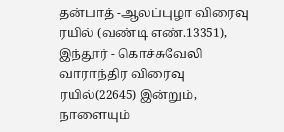தன்பாத் -ஆலப்புழா விரைவு ரயில் (வண்டி எண்.13351), இந்தூர் - கொச்சுவேலி வாராந்திர விரைவு ரயில்(22645) இன்றும், நாளையும்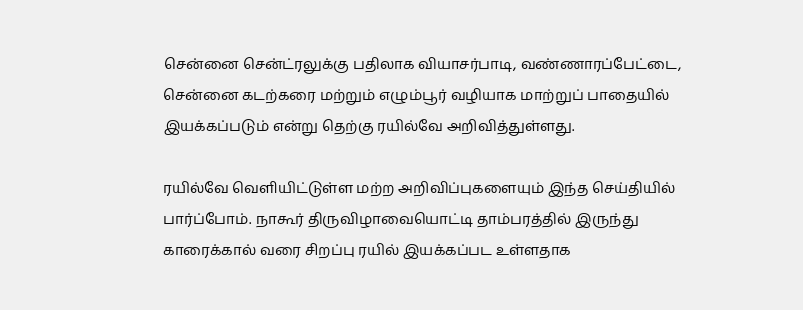சென்னை சென்ட்ரலுக்கு பதிலாக வியாசர்பாடி, வண்ணாரப்பேட்டை, சென்னை கடற்கரை மற்றும் எழும்பூர் வழியாக மாற்றுப் பாதையில் இயக்கப்படும் என்று தெற்கு ரயில்வே அறிவித்துள்ளது.

ரயில்வே வெளியிட்டுள்ள மற்ற அறிவிப்புகளையும் இந்த செய்தியில் பார்ப்போம். நாகூர் திருவிழாவையொட்டி தாம்பரத்தில் இருந்து காரைக்கால் வரை சிறப்பு ரயில் இயக்கப்பட உள்ளதாக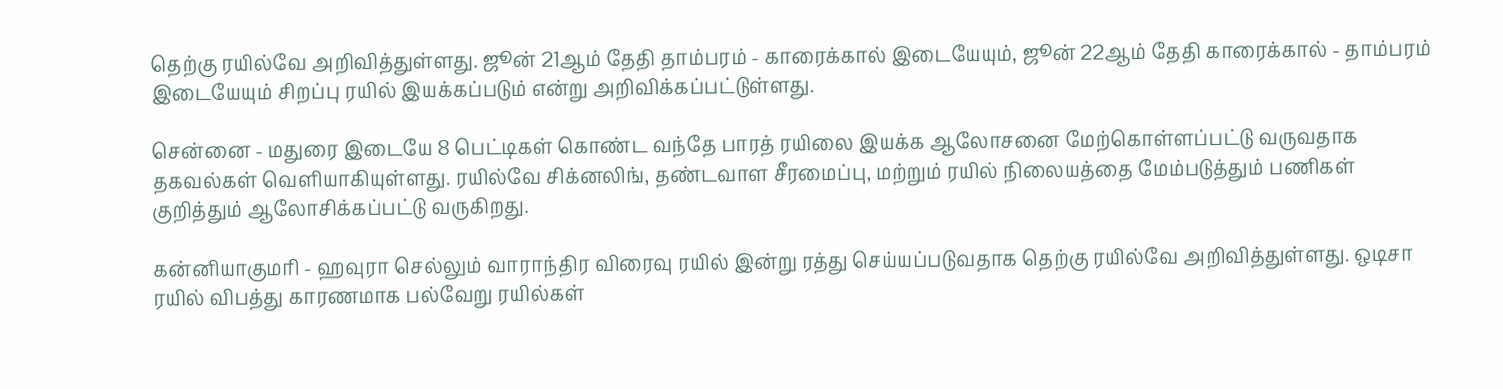தெற்கு ரயில்வே அறிவித்துள்ளது. ஜூன் 21ஆம் தேதி தாம்பரம் - காரைக்கால் இடையேயும், ஜூன் 22ஆம் தேதி காரைக்கால் - தாம்பரம் இடையேயும் சிறப்பு ரயில் இயக்கப்படும் என்று அறிவிக்கப்பட்டுள்ளது.

சென்னை - மதுரை இடையே 8 பெட்டிகள் கொண்ட வந்தே பாரத் ரயிலை இயக்க ஆலோசனை மேற்கொள்ளப்பட்டு வருவதாக தகவல்கள் வெளியாகியுள்ளது. ரயில்வே சிக்னலிங், தண்டவாள சீரமைப்பு, மற்றும் ரயில் நிலையத்தை மேம்படுத்தும் பணிகள் குறித்தும் ஆலோசிக்கப்பட்டு வருகிறது.

கன்னியாகுமரி - ஹவுரா செல்லும் வாராந்திர விரைவு ரயில் இன்று ரத்து செய்யப்படுவதாக தெற்கு ரயில்வே அறிவித்துள்ளது. ஒடிசா ரயில் விபத்து காரணமாக பல்வேறு ரயில்கள்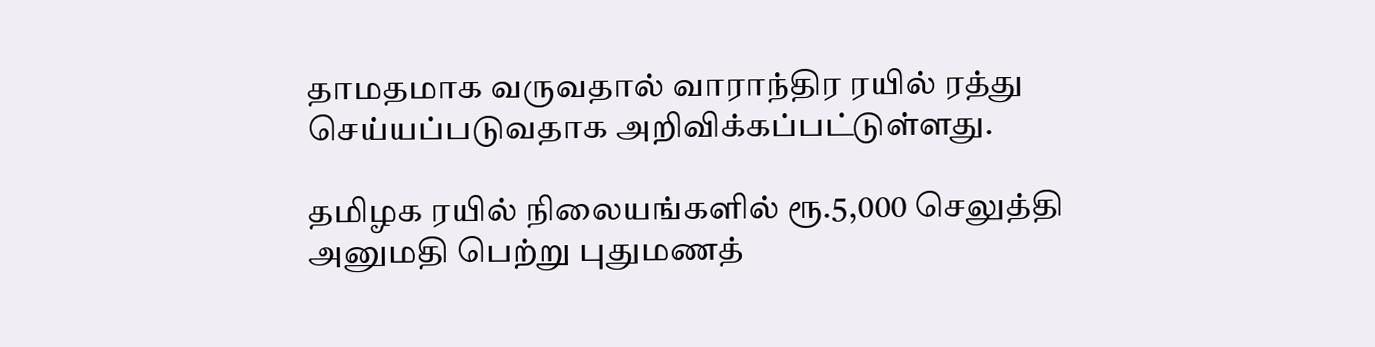தாமதமாக வருவதால் வாராந்திர ரயில் ரத்து செய்யப்படுவதாக அறிவிக்கப்பட்டுள்ளது.

தமிழக ரயில் நிலையங்களில் ரூ.5,000 செலுத்தி அனுமதி பெற்று புதுமணத்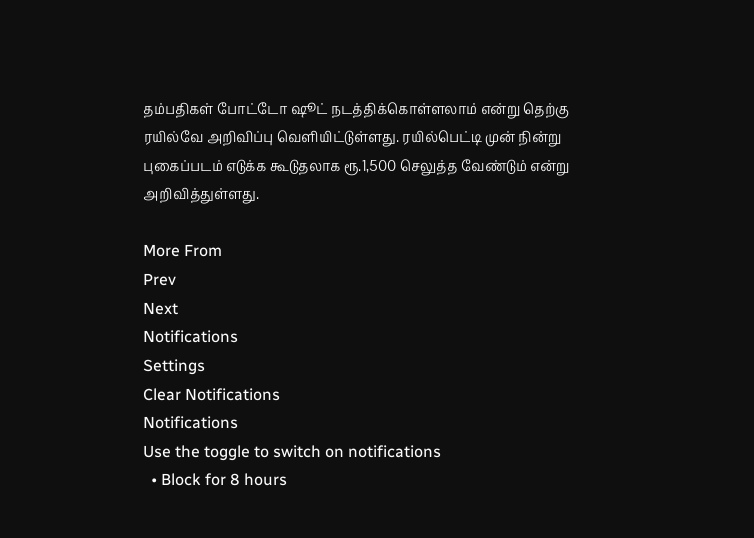தம்பதிகள் போட்டோ ஷூட் நடத்திக்கொள்ளலாம் என்று தெற்கு ரயில்வே அறிவிப்பு வெளியிட்டுள்ளது. ரயில்பெட்டி முன் நின்று புகைப்படம் எடுக்க கூடுதலாக ரூ.1,500 செலுத்த வேண்டும் என்று அறிவித்துள்ளது.

More From
Prev
Next
Notifications
Settings
Clear Notifications
Notifications
Use the toggle to switch on notifications
  • Block for 8 hours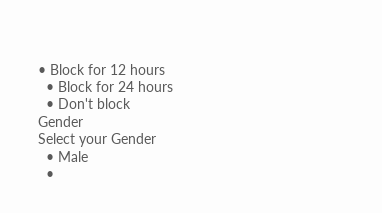• Block for 12 hours
  • Block for 24 hours
  • Don't block
Gender
Select your Gender
  • Male
  •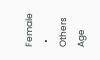Female
  • Others
Age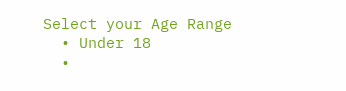Select your Age Range
  • Under 18
  •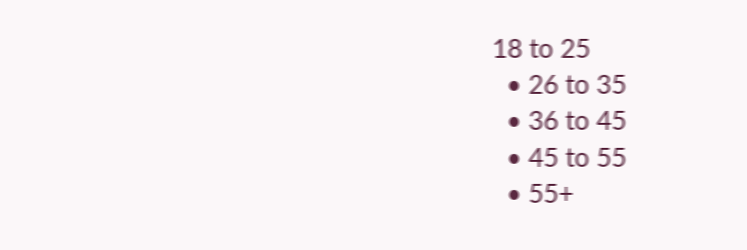18 to 25
  • 26 to 35
  • 36 to 45
  • 45 to 55
  • 55+